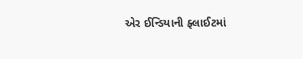એર ઈન્ડિયાની ફ્લાઈટમાં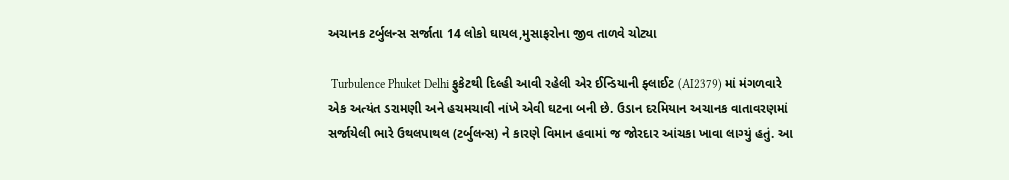અચાનક ટર્બુલન્સ સર્જાતા 14 લોકો ઘાયલ,મુસાફરોના જીવ તાળવે ચોટ્યા

 Turbulence Phuket Delhi ફુકેટથી દિલ્હી આવી રહેલી એર ઈન્ડિયાની ફ્લાઈટ (AI2379) માં મંગળવારે એક અત્યંત ડરામણી અને હચમચાવી નાંખે એવી ઘટના બની છે. ઉડાન દરમિયાન અચાનક વાતાવરણમાં સર્જાયેલી ભારે ઉથલપાથલ (ટર્બુલન્સ) ને કારણે વિમાન હવામાં જ જોરદાર આંચકા ખાવા લાગ્યું હતું. આ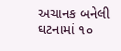અચાનક બનેલી ઘટનામાં ૧૦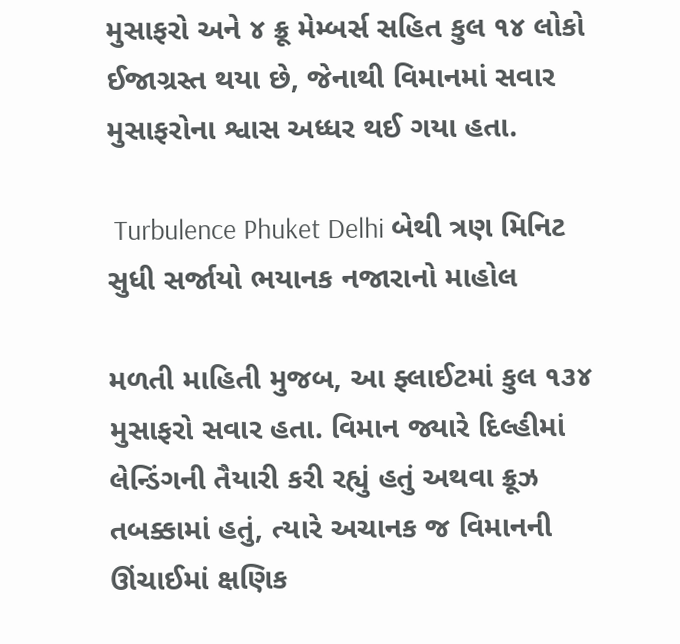મુસાફરો અને ૪ ક્રૂ મેમ્બર્સ સહિત કુલ ૧૪ લોકો ઈજાગ્રસ્ત થયા છે, જેનાથી વિમાનમાં સવાર મુસાફરોના શ્વાસ અધ્ધર થઈ ગયા હતા.

 Turbulence Phuket Delhi બેથી ત્રણ મિનિટ સુધી સર્જાયો ભયાનક નજારાનો માહોલ

મળતી માહિતી મુજબ, આ ફ્લાઈટમાં કુલ ૧૩૪ મુસાફરો સવાર હતા. વિમાન જ્યારે દિલ્હીમાં લેન્ડિંગની તૈયારી કરી રહ્યું હતું અથવા ક્રૂઝ તબક્કામાં હતું, ત્યારે અચાનક જ વિમાનની ઊંચાઈમાં ક્ષણિક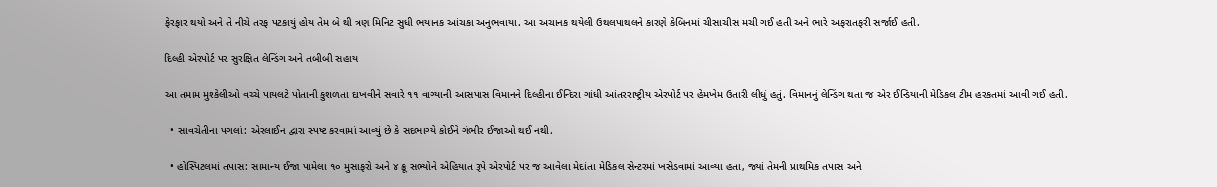ફેરફાર થયો અને તે નીચે તરફ પટકાયું હોય તેમ બે થી ત્રણ મિનિટ સુધી ભયાનક આંચકા અનુભવાયા. આ અચાનક થયેલી ઉથલપાથલને કારણે કેબિનમાં ચીસાચીસ મચી ગઈ હતી અને ભારે અફરાતફરી સર્જાઈ હતી.

દિલ્હી એરપોર્ટ પર સુરક્ષિત લેન્ડિંગ અને તબીબી સહાય

આ તમામ મુશ્કેલીઓ વચ્ચે પાયલટે પોતાની કુશળતા દાખવીને સવારે ૧૧ વાગ્યાની આસપાસ વિમાનને દિલ્હીના ઈન્દિરા ગાંધી આંતરરાષ્ટ્રીય એરપોર્ટ પર હેમખેમ ઉતારી લીધું હતું. વિમાનનું લેન્ડિંગ થતા જ એર ઈન્ડિયાની મેડિકલ ટીમ હરકતમાં આવી ગઈ હતી.

  • સાવચેતીના પગલાં: એરલાઈન દ્વારા સ્પષ્ટ કરવામાં આવ્યું છે કે સદભાગ્યે કોઈને ગંભીર ઈજાઓ થઈ નથી.

  • હોસ્પિટલમાં તપાસ: સામાન્ય ઈજા પામેલા ૧૦ મુસાફરો અને ૪ ક્રૂ સભ્યોને એહિયાત રૂપે એરપોર્ટ પર જ આવેલા મેદાંતા મેડિકલ સેન્ટરમાં ખસેડવામાં આવ્યા હતા, જ્યાં તેમની પ્રાથમિક તપાસ અને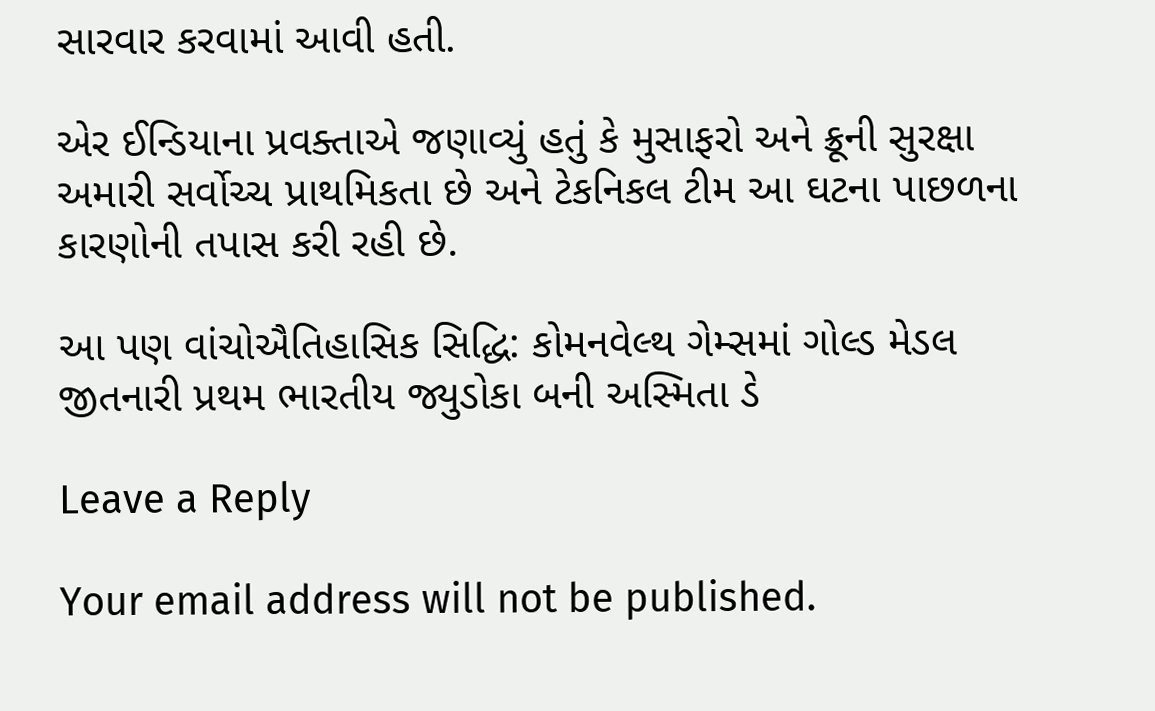સારવાર કરવામાં આવી હતી.

એર ઈન્ડિયાના પ્રવક્તાએ જણાવ્યું હતું કે મુસાફરો અને ક્રૂની સુરક્ષા અમારી સર્વોચ્ચ પ્રાથમિકતા છે અને ટેકનિકલ ટીમ આ ઘટના પાછળના કારણોની તપાસ કરી રહી છે.

આ પણ વાંચોઐતિહાસિક સિદ્ધિ: કોમનવેલ્થ ગેમ્સમાં ગોલ્ડ મેડલ જીતનારી પ્રથમ ભારતીય જ્યુડોકા બની અસ્મિતા ડે

Leave a Reply

Your email address will not be published.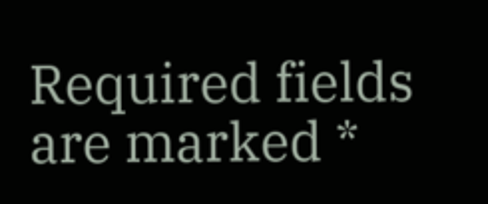Required fields are marked *